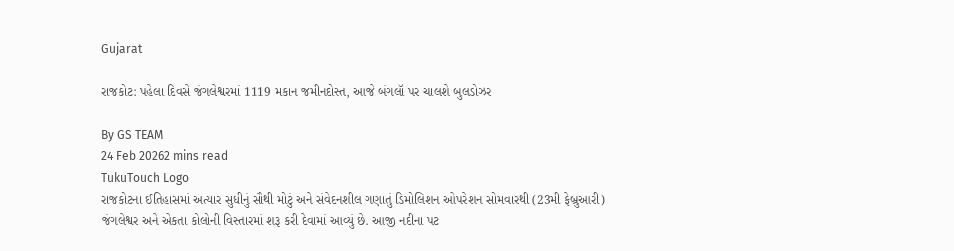Gujarat

રાજકોટ: પહેલા દિવસે જંગલેશ્વરમાં 1119 મકાન જમીનદોસ્ત, આજે બંગલૉ પર ચાલશે બુલડોઝર

By GS TEAM
24 Feb 20262 mins read
TukuTouch Logo
રાજકોટના ઈતિહાસમાં અત્યાર સુધીનું સૌથી મોટું અને સંવેદનશીલ ગણાતું ડિમોલિશન ઓપરેશન સોમવારથી (23મી ફેબ્રુઆરી) જંગલેશ્વર અને એકતા કોલોની વિસ્તારમાં શરૂ કરી દેવામાં આવ્યું છે. આજી નદીના પટ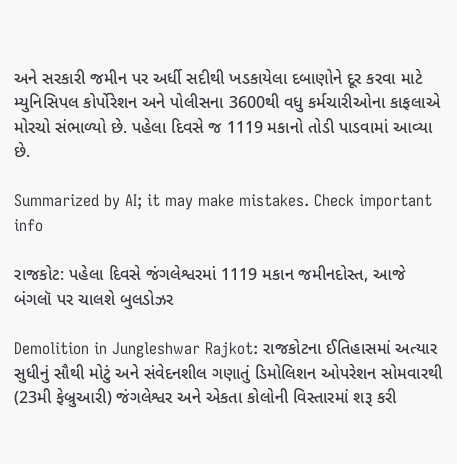અને સરકારી જમીન પર અર્ધી સદીથી ખડકાયેલા દબાણોને દૂર કરવા માટે મ્યુનિસિપલ કોર્પોરેશન અને પોલીસના 3600થી વધુ કર્મચારીઓના કાફલાએ મોરચો સંભાળ્યો છે. પહેલા દિવસે જ 1119 મકાનો તોડી પાડવામાં આવ્યા છે.

Summarized by AI; it may make mistakes. Check important info

રાજકોટ: પહેલા દિવસે જંગલેશ્વરમાં 1119 મકાન જમીનદોસ્ત, આજે બંગલૉ પર ચાલશે બુલડોઝર

Demolition in Jungleshwar Rajkot: રાજકોટના ઈતિહાસમાં અત્યાર સુધીનું સૌથી મોટું અને સંવેદનશીલ ગણાતું ડિમોલિશન ઓપરેશન સોમવારથી (23મી ફેબ્રુઆરી) જંગલેશ્વર અને એકતા કોલોની વિસ્તારમાં શરૂ કરી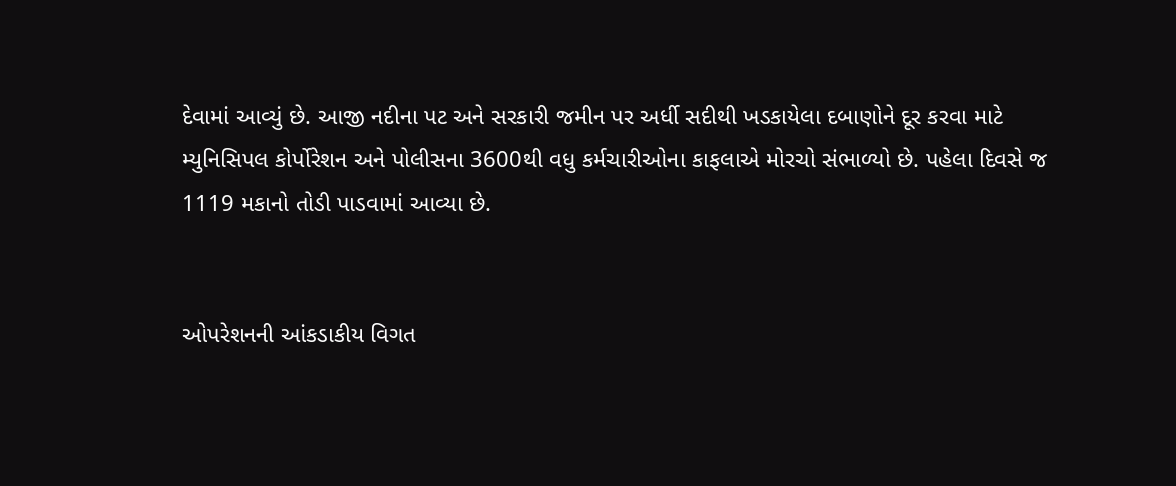દેવામાં આવ્યું છે. આજી નદીના પટ અને સરકારી જમીન પર અર્ધી સદીથી ખડકાયેલા દબાણોને દૂર કરવા માટે મ્યુનિસિપલ કોર્પોરેશન અને પોલીસના 3600થી વધુ કર્મચારીઓના કાફલાએ મોરચો સંભાળ્યો છે. પહેલા દિવસે જ 1119 મકાનો તોડી પાડવામાં આવ્યા છે.


ઓપરેશનની આંકડાકીય વિગત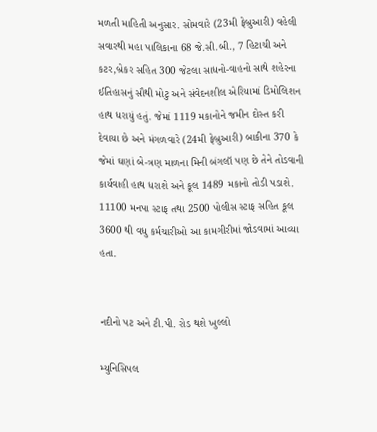મળતી માહિતી અનુસાર. સોમવારે (23મી ફેબ્રુઆરી) વહેલી સવારથી મહા પાલિકાના 68 જે.સી.બી., 7 હિટાચી અને કટર,બ્રેકર સહિત 300 જેટલા સાધનો-વાહનો સાથે શહેરના ઈતિહાસનું સૌથી મોટુ અને સંવેદનશીલ એરિયામાં ડિમોલિશન હાથ ધરાયું હતું. જેમાં 1119 મકાનોને જમીન દોસ્ત કરી દેવાયા છે અને મંગળવારે (24મી ફેબ્રુઆરી) બાકીના 370 કે જેમાં ઘણાં બે-ત્રણ માળના મિની બંગલૉ પણ છે તેને તોડવાની કાર્યવાહી હાથ ધરાશે અને કૂલ 1489 મકાનો તોડી પડાશે. 11100 મનપા સ્ટાફ તથા 2500 પોલીસ સ્ટાફ સહિત કૂલ 3600 થી વધુ કર્મચારીઓ આ કામગીરીમાં જોડવામાં આવ્યા હતા.


નદીનો પટ અને ટી.પી. રોડ થશે ખુલ્લો

મ્યુનિસિપલ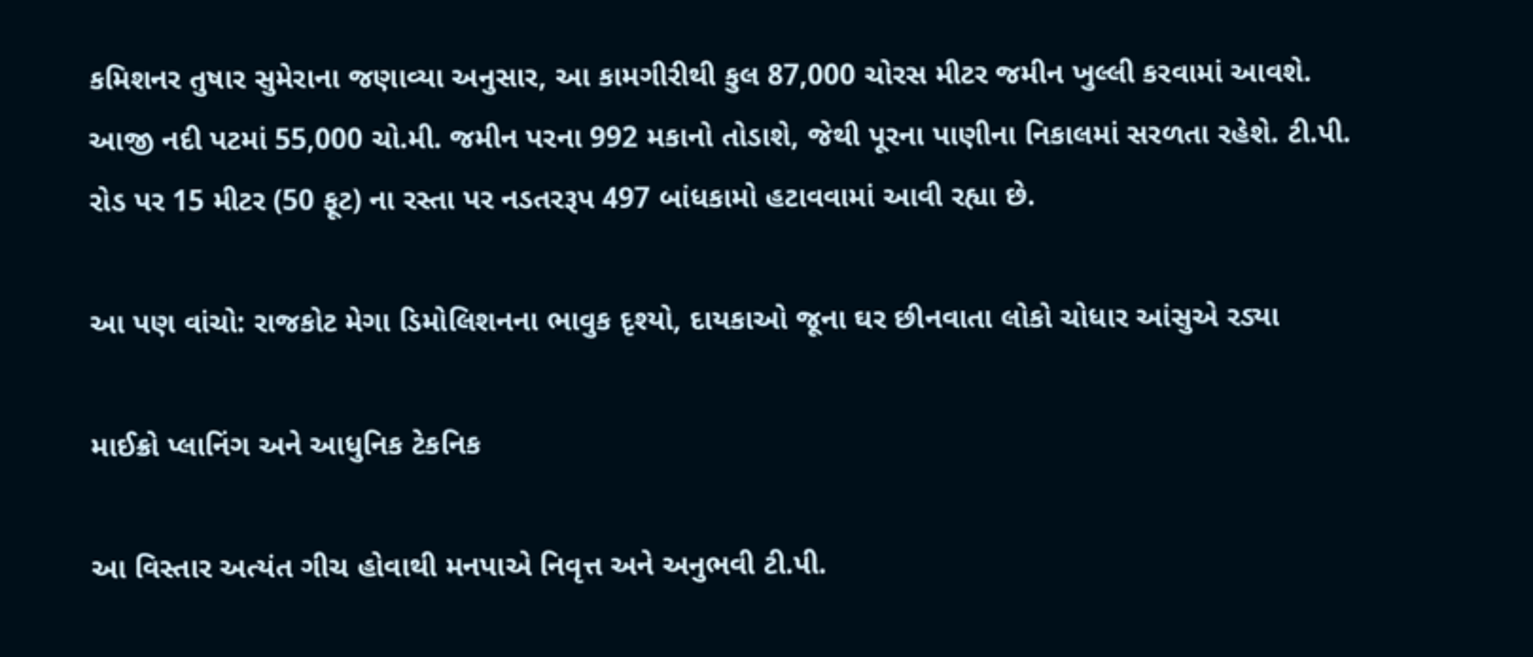કમિશનર તુષાર સુમેરાના જણાવ્યા અનુસાર, આ કામગીરીથી કુલ 87,000 ચોરસ મીટર જમીન ખુલ્લી કરવામાં આવશે. આજી નદી પટમાં 55,000 ચો.મી. જમીન પરના 992 મકાનો તોડાશે, જેથી પૂરના પાણીના નિકાલમાં સરળતા રહેશે. ટી.પી. રોડ પર 15 મીટર (50 ફૂટ) ના રસ્તા પર નડતરરૂપ 497 બાંધકામો હટાવવામાં આવી રહ્યા છે.

આ પણ વાંચો: રાજકોટ મેગા ડિમોલિશનના ભાવુક દૃશ્યો, દાયકાઓ જૂના ઘર છીનવાતા લોકો ચોધાર આંસુએ રડ્યા

માઈક્રો પ્લાનિંગ અને આધુનિક ટેકનિક

આ વિસ્તાર અત્યંત ગીચ હોવાથી મનપાએ નિવૃત્ત અને અનુભવી ટી.પી.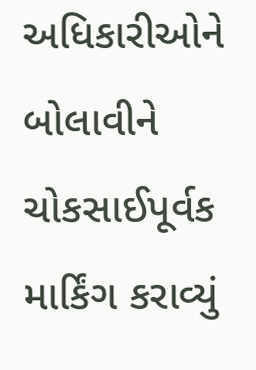અધિકારીઓને બોલાવીને ચોકસાઈપૂર્વક માર્કિંગ કરાવ્યું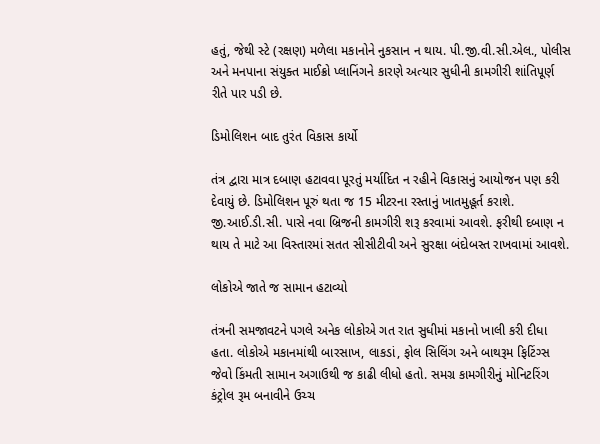હતું, જેથી સ્ટે (રક્ષણ) મળેલા મકાનોને નુકસાન ન થાય. પી.જી.વી.સી.એલ., પોલીસ અને મનપાના સંયુક્ત માઈક્રો પ્લાનિંગને કારણે અત્યાર સુધીની કામગીરી શાંતિપૂર્ણ રીતે પાર પડી છે.

ડિમોલિશન બાદ તુરંત વિકાસ કાર્યો

તંત્ર દ્વારા માત્ર દબાણ હટાવવા પૂરતું મર્યાદિત ન રહીને વિકાસનું આયોજન પણ કરી દેવાયું છે. ડિમોલિશન પૂરું થતા જ 15 મીટરના રસ્તાનું ખાતમુહૂર્ત કરાશે. જી.આઈ.ડી.સી. પાસે નવા બ્રિજની કામગીરી શરૂ કરવામાં આવશે. ફરીથી દબાણ ન થાય તે માટે આ વિસ્તારમાં સતત સીસીટીવી અને સુરક્ષા બંદોબસ્ત રાખવામાં આવશે.

લોકોએ જાતે જ સામાન હટાવ્યો

તંત્રની સમજાવટને પગલે અનેક લોકોએ ગત રાત સુધીમાં મકાનો ખાલી કરી દીધા હતા. લોકોએ મકાનમાંથી બારસાખ, લાકડાં, ફોલ સિલિંગ અને બાથરૂમ ફિટિંગ્સ જેવો કિંમતી સામાન અગાઉથી જ કાઢી લીધો હતો. સમગ્ર કામગીરીનું મોનિટરિંગ કંટ્રોલ રૂમ બનાવીને ઉચ્ચ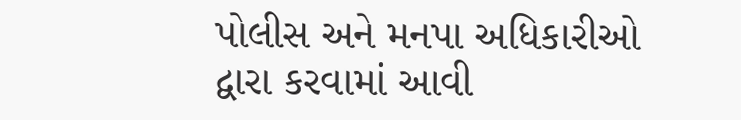પોલીસ અને મનપા અધિકારીઓ દ્વારા કરવામાં આવી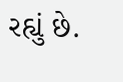રહ્યું છે.